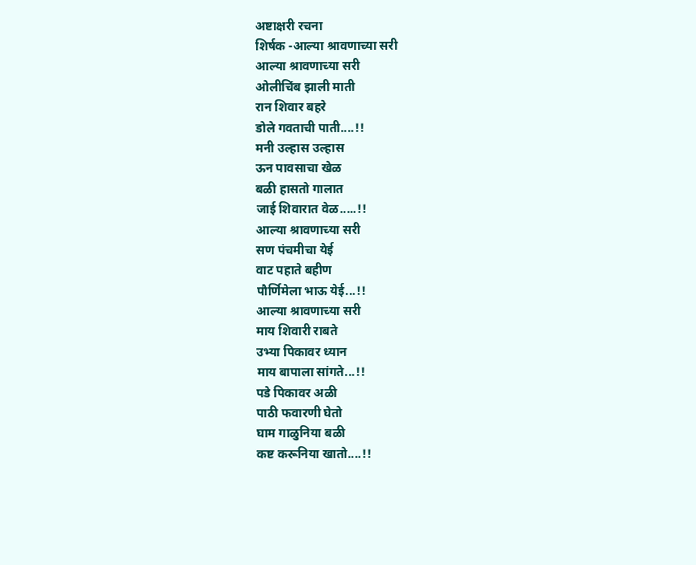अष्टाक्षरी रचना
शिर्षक -आल्या श्रावणाच्या सरी
आल्या श्रावणाच्या सरी
ओलीचिंब झाली माती
रान शिवार बहरे
डोले गवताची पाती....!!
मनी उल्हास उल्हास
ऊन पावसाचा खेळ
बळी हासतो गालात
जाई शिवारात वेळ.....!!
आल्या श्रावणाच्या सरी
सण पंचमीचा येई
वाट पहाते बहीण
पौर्णिमेला भाऊ येई...!!
आल्या श्रावणाच्या सरी
माय शिवारी राबते
उभ्या पिकावर ध्यान
माय बापाला सांगते...!!
पडे पिकावर अळी
पाठी फवारणी घेतो
घाम गाळुनिया बळी
कष्ट करूनिया खातो....!!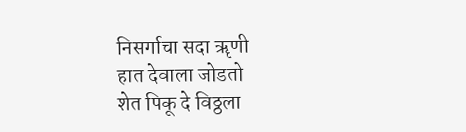निसर्गाचा सदा ॠणी
हात देवाला जोडतो
शेत पिकू दे विठ्ठला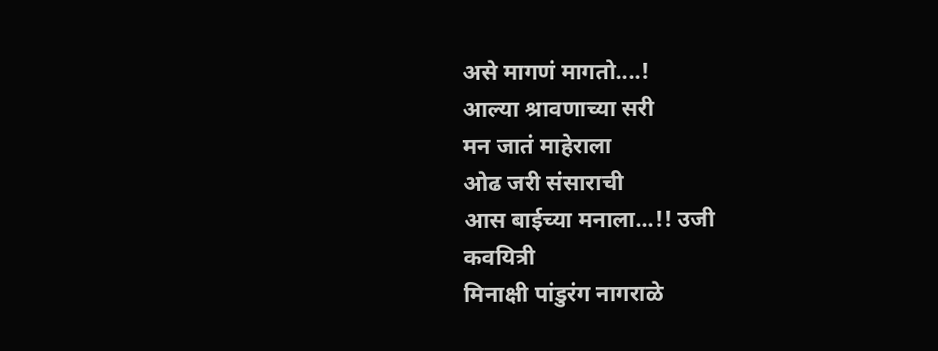असे मागणं मागतो....!
आल्या श्रावणाच्या सरी
मन जातं माहेराला
ओढ जरी संसाराची
आस बाईच्या मनाला...!! उजी
कवयित्री
मिनाक्षी पांडुरंग नागराळे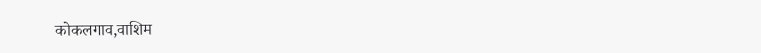कोकलगाव,वाशिम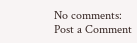No comments:
Post a Comment